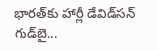భారత్‌కు హార్లీ డేవిడ్‌సన్ గుడ్‌బై...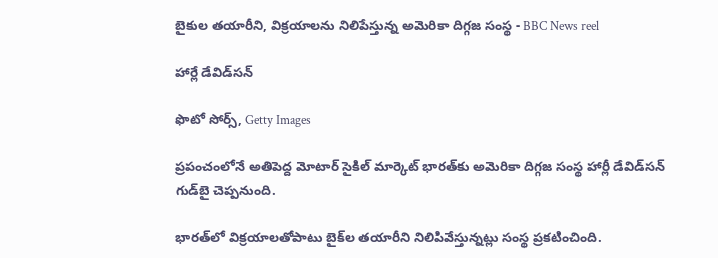బైకుల తయారీని, విక్రయాలను నిలిపేస్తున్న అమెరికా దిగ్గజ సంస్థ - BBC News reel

హార్లే డేవిడ్‌సన్

ఫొటో సోర్స్, Getty Images

ప్రపంచంలోనే అతిపెద్ద మోటార్‌ సైకిల్ మార్కెట్ భారత్‌కు అమెరికా దిగ్గజ సంస్థ హార్లీ డేవిడ్‌సన్ గుడ్‌బై చెప్పనుంది.

భారత్‌లో విక్రయాలతోపాటు బైక్‌ల తయారీని నిలిపివేస్తున్నట్లు సంస్థ ప్రకటించింది.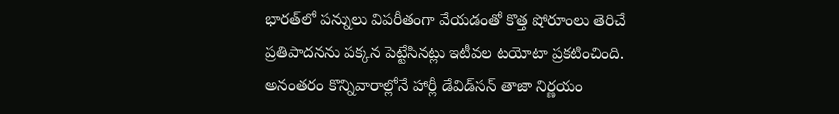భారత్‌లో పన్నులు విపరీతంగా వేయడంతో కొత్త షోరూంలు తెరిచే ప్రతిపాదనను పక్కన పెట్టేసినట్లు ఇటీవల టయోటా ప్రకటించింది. అనంతరం కొన్నివారాల్లోనే హార్లీ డేవిడ్‌సన్ తాజా నిర్ణయం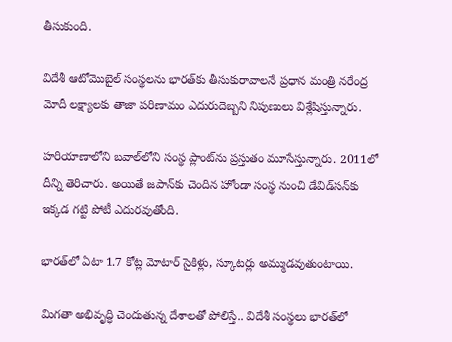తీసుకుంది.

విదేశీ ఆటోమొబైల్ సంస్థలను భారత్‌కు తీసుకురావాలనే ప్రధాన మంత్రి నరేంద్ర మోదీ లక్ష్యాలకు తాజా పరిణామం ఎదురుదెబ్బని నిపుణులు విశ్లేషిస్తున్నారు.

హరియాణాలోని బవాల్‌లోని సంస్థ ప్లాంట్‌ను ప్రస్తుతం మూసేస్తున్నారు. 2011లో దీన్ని తెరిచారు. అయితే జపాన్‌కు చెందిన హోండా సంస్థ నుంచి డేవిడ్‌సన్‌కు ఇక్కడ గట్టి పోటీ ఎదురవుతోంది.

భారత్‌లో ఏటా 1.7 కోట్ల మోటార్ సైకిళ్లు, స్కూటర్లు అమ్ముడవుతుంటాయి.

మిగతా అభివృద్ధి చెందుతున్న దేశాలతో పోలిస్తే.. విదేశీ సంస్థలు భారత్‌లో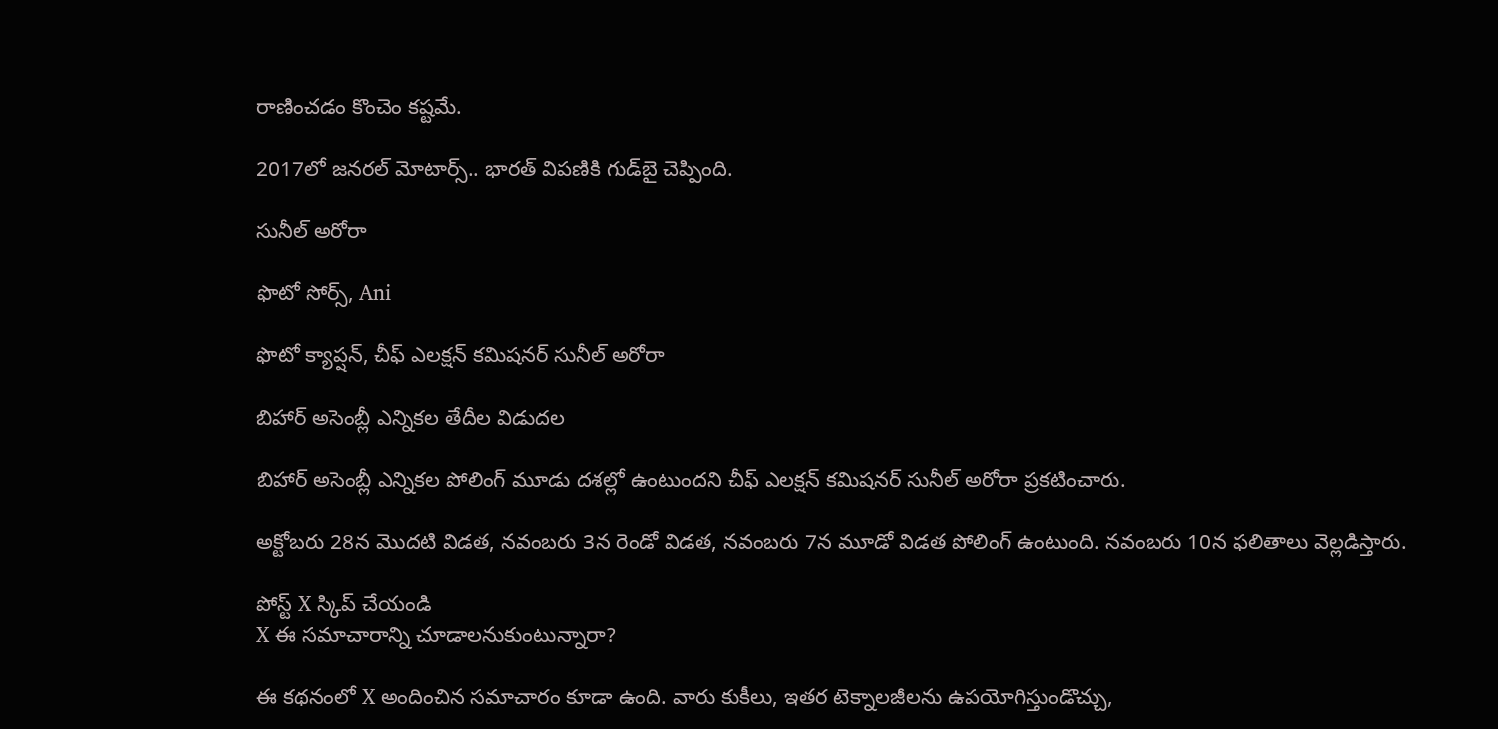రాణించడం కొంచెం కష్టమే.

2017లో జనరల్ మోటార్స్.. భారత్ విపణికి గుడ్‌బై చెప్పింది.

సునీల్ అరోరా

ఫొటో సోర్స్, Ani

ఫొటో క్యాప్షన్, చీఫ్ ఎలక్షన్ కమిషనర్ సునీల్ అరోరా

బిహార్ అసెంబ్లీ ఎన్నికల తేదీల విడుదల

బిహార్ అసెంబ్లీ ఎన్నికల పోలింగ్ మూడు దశల్లో ఉంటుందని చీఫ్ ఎలక్షన్ కమిషనర్ సునీల్ అరోరా ప్రకటించారు.

అక్టోబరు 28న మొదటి విడత, నవంబరు 3న రెండో విడత, నవంబరు 7న మూడో విడత పోలింగ్ ఉంటుంది. నవంబరు 10న ఫలితాలు వెల్లడిస్తారు.

పోస్ట్‌ X స్కిప్ చేయండి
X ఈ సమాచారాన్ని చూడాలనుకుంటున్నారా?

ఈ కథనంలో X అందించిన సమాచారం కూడా ఉంది. వారు కుకీలు, ఇతర టెక్నాలజీలను ఉపయోగిస్తుండొచ్చు,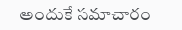అందుకే సమాచారం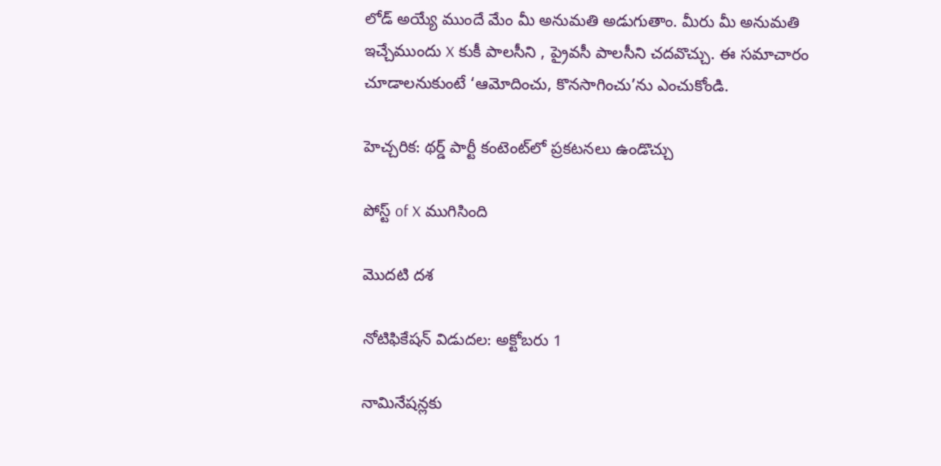లోడ్ అయ్యే ముందే మేం మీ అనుమతి అడుగుతాం. మీరు మీ అనుమతి ఇచ్చేముందు X కుకీ పాలసీని , ప్రైవసీ పాలసీని చదవొచ్చు. ఈ సమాచారం చూడాలనుకుంటే ‘ఆమోదించు, కొనసాగించు’ను ఎంచుకోండి.

హెచ్చరిక: థర్డ్ పార్టీ కంటెంట్‌లో ప్రకటనలు ఉండొచ్చు

పోస్ట్ of X ముగిసింది

మొదటి దశ

నోటిఫికేషన్ విడుదల: అక్టోబరు 1

నామినేషన్లకు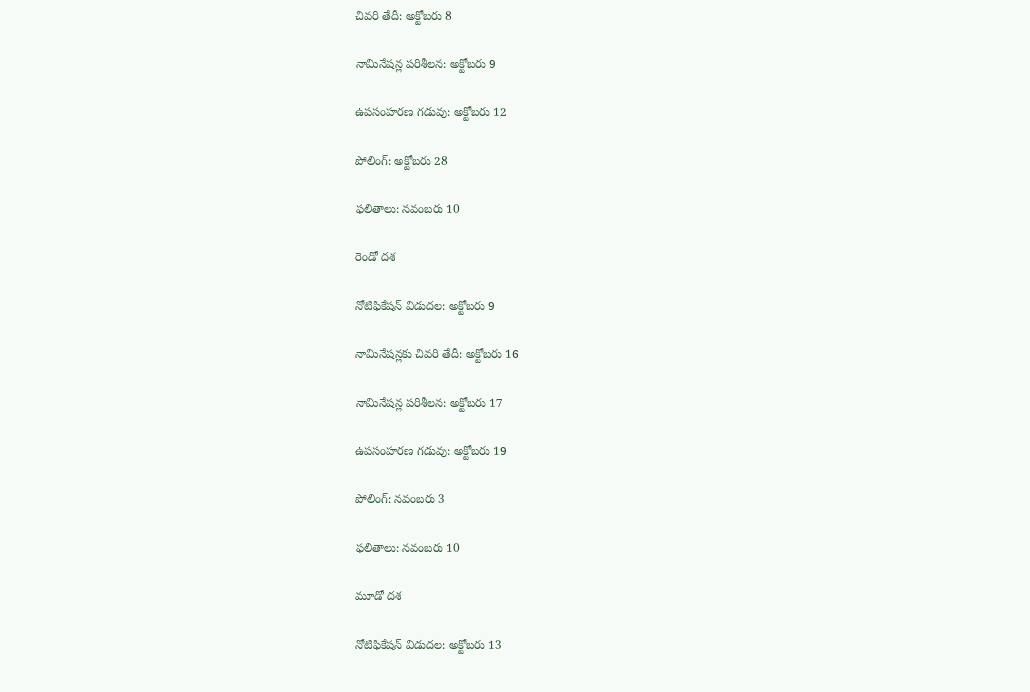చివరి తేదీ: అక్టోబరు 8

నామినేషన్ల పరిశీలన: అక్టోబరు 9

ఉపసంహరణ గడువు: అక్టోబరు 12

పోలింగ్: అక్టోబరు 28

ఫలితాలు: నవంబరు 10

రెండో దశ

నోటిఫికేషన్ విడుదల: అక్టోబరు 9

నామినేషన్లకు చివరి తేదీ: అక్టోబరు 16

నామినేషన్ల పరిశీలన: అక్టోబరు 17

ఉపసంహరణ గడువు: అక్టోబరు 19

పోలింగ్: నవంబరు 3

ఫలితాలు: నవంబరు 10

మూడో దశ

నోటిఫికేషన్ విడుదల: అక్టోబరు 13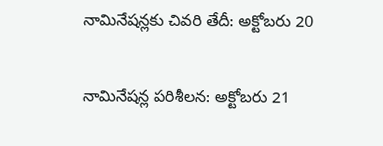నామినేషన్లకు చివరి తేదీ: అక్టోబరు 20

నామినేషన్ల పరిశీలన: అక్టోబరు 21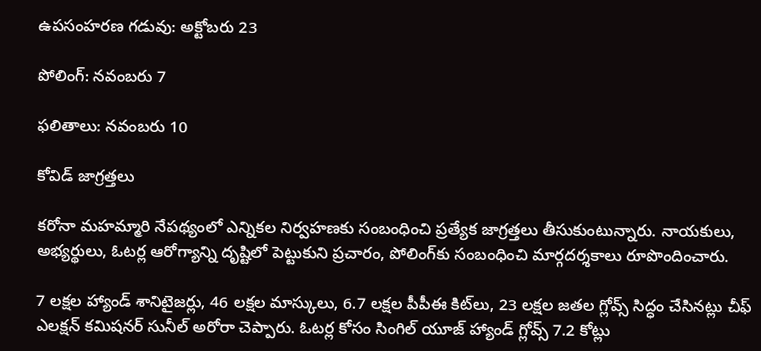ఉపసంహరణ గడువు: అక్టోబరు 23

పోలింగ్: నవంబరు 7

ఫలితాలు: నవంబరు 10

కోవిడ్ జాగ్రత్తలు

కరోనా మహమ్మారి నేపథ్యంలో ఎన్నికల నిర్వహణకు సంబంధించి ప్రత్యేక జాగ్రత్తలు తీసుకుంటున్నారు. నాయకులు, అభ్యర్థులు, ఓటర్ల ఆరోగ్యాన్ని దృష్టిలో పెట్టుకుని ప్రచారం, పోలింగ్‌కు సంబంధించి మార్గదర్శకాలు రూపొందించారు.

7 లక్షల హ్యాండ్ శానిటైజర్లు, 46 లక్షల మాస్కులు, 6.7 లక్షల పీపీఈ కిట్‌లు, 23 లక్షల జతల గ్లోవ్స్ సిద్ధం చేసినట్లు చీఫ్ ఎలక్షన్ కమిషనర్ సునీల్ అరోరా చెప్పారు. ఓటర్ల కోసం సింగిల్ యూజ్ హ్యాండ్ గ్లోవ్స్ 7.2 కోట్లు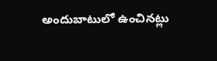అందుబాటులో ఉంచినట్లు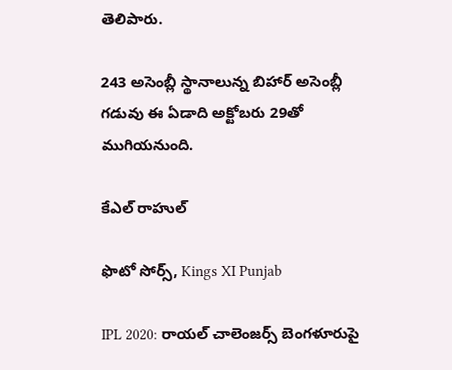తెలిపారు.

243 అసెంబ్లీ స్థానాలున్న బిహార్ అసెంబ్లీ గడువు ఈ ఏడాది అక్టోబరు 29తో ముగియనుంది.

కేఎల్ రాహుల్

ఫొటో సోర్స్, Kings XI Punjab

IPL 2020: రాయల్ చాలెంజర్స్ బెంగళూరుపై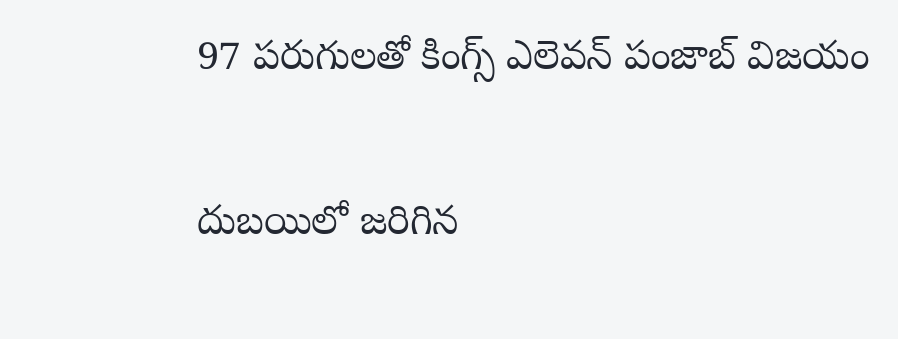97 పరుగులతో కింగ్స్ ఎలెవన్ పంజాబ్ విజయం

దుబయిలో జరిగిన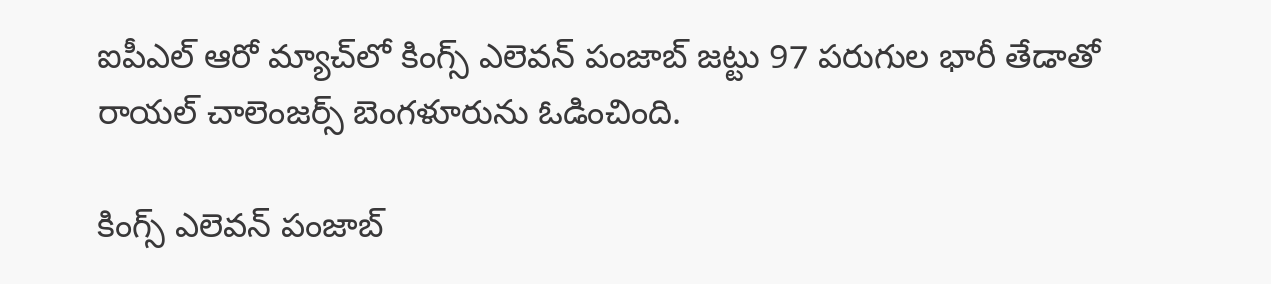ఐపీఎల్ ఆరో మ్యాచ్‌లో కింగ్స్ ఎలెవన్ పంజాబ్ జట్టు 97 పరుగుల భారీ తేడాతో రాయల్ చాలెంజర్స్ బెంగళూరును ఓడించింది.

కింగ్స్ ఎలెవన్ పంజాబ్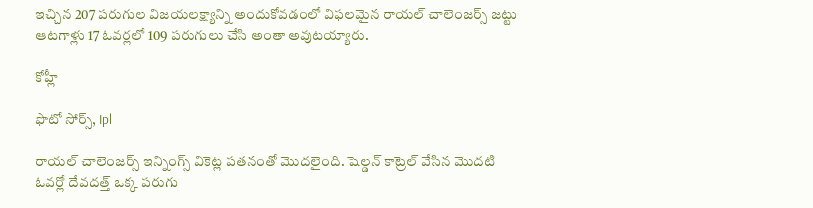ఇచ్చిన 207 పరుగుల విజయలక్ష్యాన్ని అందుకోవడంలో విఫలమైన రాయల్ చాలెంజర్స్ జట్టు ఆటగాళ్లు 17 ఓవర్లలో 109 పరుగులు చేసి అంతా అవుటయ్యారు.

కోహ్లీ

ఫొటో సోర్స్, Ipl

రాయల్ చాలెంజర్స్ ఇన్నింగ్స్ వికెట్ల పతనంతో మొదలైంది. షెల్డన్ కాట్రెల్ వేసిన మొదటి ఓవర్లో దేవదత్త్ ఒక్క పరుగు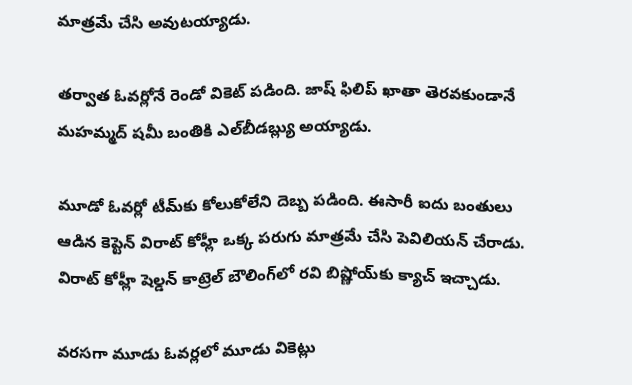మాత్రమే చేసి అవుటయ్యాడు.

తర్వాత ఓవర్లోనే రెండో వికెట్ పడింది. జాష్ ఫిలిప్ ఖాతా తెరవకుండానే మహమ్మద్ షమీ బంతికి ఎల్‌బీడబ్ల్యు అయ్యాడు.

మూడో ఓవర్లో టీమ్‌కు కోలుకోలేని దెబ్బ పడింది. ఈసారీ ఐదు బంతులు ఆడిన కెప్టెన్ విరాట్ కోహ్లీ ఒక్క పరుగు మాత్రమే చేసి పెవిలియన్ చేరాడు. విరాట్ కోహ్లీ షెల్డన్ కాట్రెల్‌ బౌలింగ్‌లో రవి బిష్ణోయ్‌కు క్యాచ్ ఇచ్చాడు.

వరసగా మూడు ఓవర్లలో మూడు వికెట్లు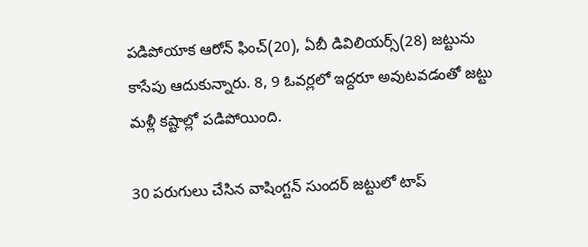పడిపోయాక ఆరోన్ ఫించ్(20), ఏబీ డివిలియర్స్(28) జట్టును కాసేపు ఆదుకున్నారు. 8, 9 ఓవర్లలో ఇద్దరూ అవుటవడంతో జట్టు మళ్లీ కష్టాల్లో పడిపోయింది.

30 పరుగులు చేసిన వాషింగ్టన్ సుందర్ జట్టులో టాప్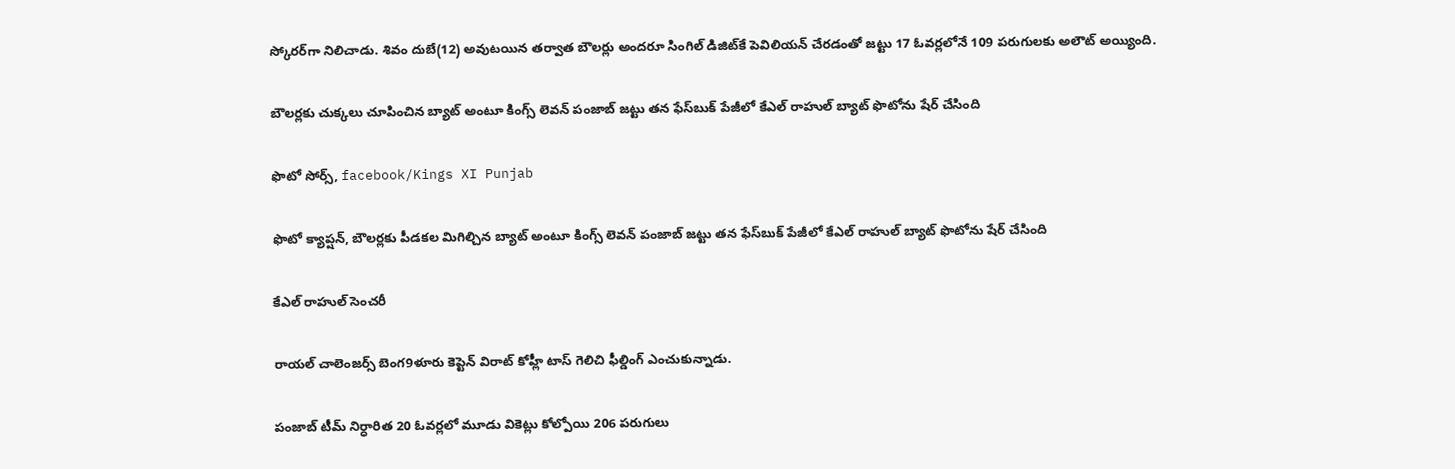స్కోరర్‌గా నిలిచాడు. శివం దుబే(12) అవుటయిన తర్వాత బౌలర్లు అందరూ సింగిల్ డిజిట్‌కే పెవిలియన్ చేరడంతో జట్టు 17 ఓవర్లలోనే 109 పరుగులకు అలౌట్ అయ్యింది.

బౌలర్లకు చుక్కలు చూపించిన బ్యాట్ అంటూ కింగ్స్ లెవన్ పంజాబ్ జట్టు తన ఫేస్‌బుక్ పేజీలో కేఎల్ రాహుల్ బ్యాట్ ఫొటోను షేర్ చేసింది

ఫొటో సోర్స్, facebook/Kings XI Punjab

ఫొటో క్యాప్షన్, బౌలర్లకు పీడకల మిగిల్చిన బ్యాట్ అంటూ కింగ్స్ లెవన్ పంజాబ్ జట్టు తన ఫేస్‌బుక్ పేజీలో కేఎల్ రాహుల్ బ్యాట్ ఫొటోను షేర్ చేసింది

కేఎల్ రాహుల్ సెంచరీ

రాయల్ చాలెంజర్స్ బెంగ9ళూరు కెప్టెన్ విరాట్ కోహ్లీ టాస్ గెలిచి ఫీల్డింగ్ ఎంచుకున్నాడు.

పంజాబ్ టీమ్ నిర్ధారిత 20 ఓవర్లలో మూడు వికెట్లు కోల్పోయి 206 పరుగులు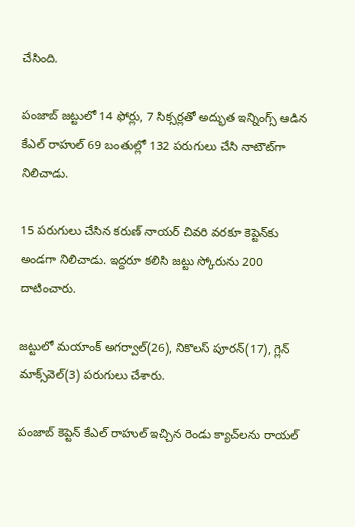చేసింది.

పంజాబ్ జట్టులో 14 ఫోర్లు, 7 సిక్సర్లతో అద్భుత ఇన్నింగ్స్ ఆడిన కేఎల్ రాహుల్ 69 బంతుల్లో 132 పరుగులు చేసి నాటౌట్‌గా నిలిచాడు.

15 పరుగులు చేసిన కరుణ్ నాయర్ చివరి వరకూ కెప్టెన్‌కు అండగా నిలిచాడు. ఇద్దరూ కలిసి జట్టు స్కోరును 200 దాటించారు.

జట్టులో మయాంక్ అగర్వాల్(26), నికొలస్ పూరన్(17), గ్లెన్ మాక్స్‌వెల్(3) పరుగులు చేశారు.

పంజాబ్ కెప్టెన్ కేఎల్ రాహుల్ ఇచ్చిన రెండు క్యాచ్‌లను రాయల్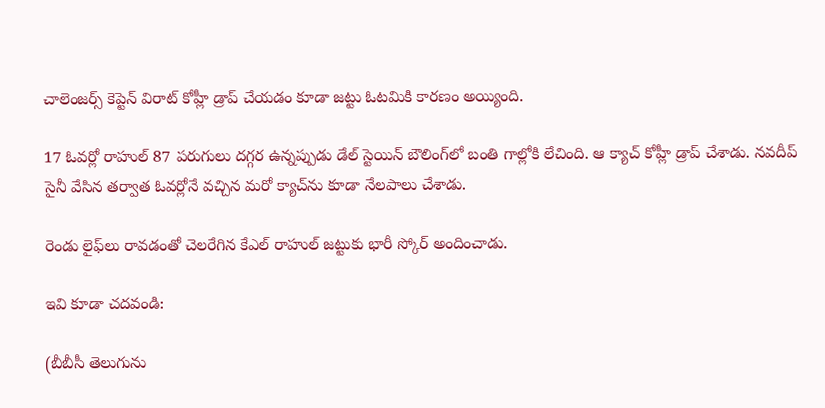చాలెంజర్స్ కెప్టెన్ విరాట్ కోహ్లీ డ్రాప్ చేయడం కూడా జట్టు ఓటమికి కారణం అయ్యింది.

17 ఓవర్లో రాహుల్ 87 పరుగులు దగ్గర ఉన్నప్పుడు డేల్ స్టెయిన్ బౌలింగ్‌లో బంతి గాల్లోకి లేచింది. ఆ క్యాచ్ కోహ్లీ డ్రాప్ చేశాడు. నవదీప్ సైనీ వేసిన తర్వాత ఓవర్లోనే వచ్చిన మరో క్యాచ్‌ను కూడా నేలపాలు చేశాడు.

రెండు లైఫ్‌లు రావడంతో చెలరేగిన కేఎల్ రాహుల్ జట్టుకు భారీ స్కోర్ అందించాడు.

ఇవి కూడా చదవండి:

(బీబీసీ తెలుగును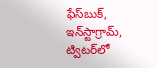ఫేస్‌బుక్, ఇన్‌స్టాగ్రామ్‌, ట్విటర్‌లో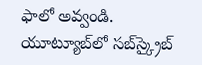ఫాలో అవ్వండి. యూట్యూబ్‌లో సబ్‌స్క్రైబ్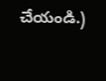చేయండి.)